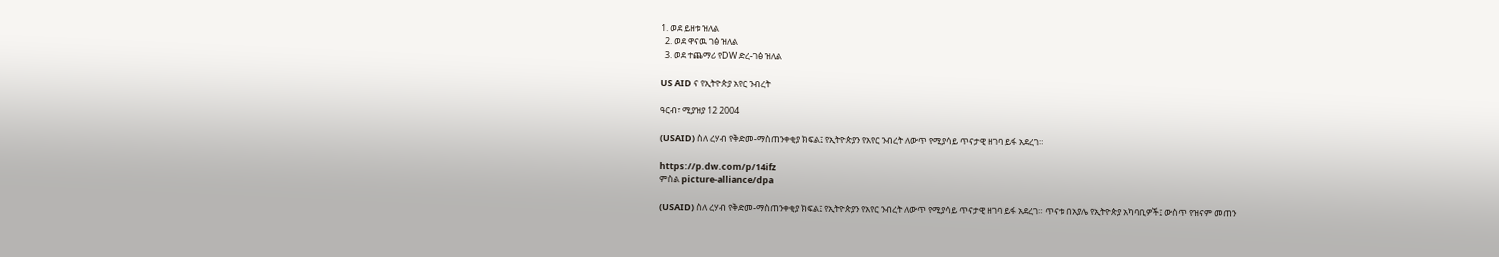1. ወደ ይዘቱ ዝለል
  2. ወደ ዋናዉ ገፅ ዝለል
  3. ወደ ተጨማሪ የDW ድረ-ገፅ ዝለል

US AID ና የኢትዮጵያ አየር ንብረት

ዓርብ፣ ሚያዝያ 12 2004

(USAID) ስለ ረሃብ የቅድመ-ማስጠንቀቂያ ክፍል፤ የኢትዮጵያን የአየር ንብረት ለውጥ የሚያሳይ ጥናታዊ ዘገባ ይፋ አደረገ።

https://p.dw.com/p/14ifz
ምስል picture-alliance/dpa

(USAID) ስለ ረሃብ የቅድመ-ማስጠንቀቂያ ክፍል፤ የኢትዮጵያን የአየር ንብረት ለውጥ የሚያሳይ ጥናታዊ ዘገባ ይፋ አደረገ። ጥናቱ በአያሌ የኢትዮጵያ አካባቢዎች፤ ውስጥ የዝናም መጠን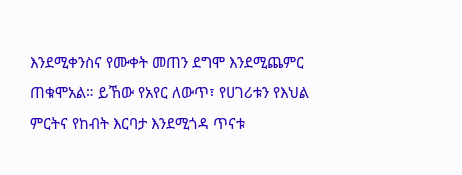እንደሚቀንስና የሙቀት መጠን ደግሞ እንደሚጨምር ጠቁሞአል። ይኸው የአየር ለውጥ፣ የሀገሪቱን የእህል ምርትና የከብት እርባታ እንደሚጎዳ ጥናቱ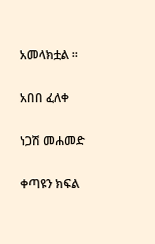አመላክቷል ።

አበበ ፈለቀ

ነጋሽ መሐመድ

ቀጣዩን ክፍል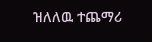ዝለለዉ ተጨማሪ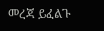መረጃ ይፈልጉ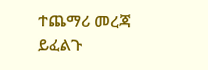ተጨማሪ መረጃ ይፈልጉ